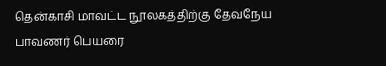தென்காசி மாவட்ட நூலகத்திற்கு தேவநேய பாவணர் பெயரை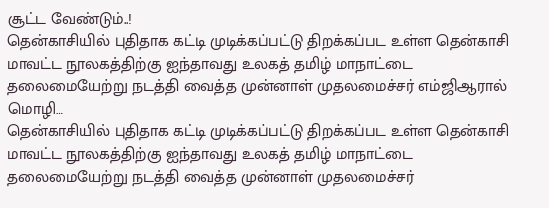சூட்ட வேண்டும்..!
தென்காசியில் புதிதாக கட்டி முடிக்கப்பட்டு திறக்கப்பட உள்ள தென்காசி மாவட்ட நூலகத்திற்கு ஐந்தாவது உலகத் தமிழ் மாநாட்டை தலைமையேற்று நடத்தி வைத்த முன்னாள் முதலமைச்சர் எம்ஜிஆரால் மொழி…
தென்காசியில் புதிதாக கட்டி முடிக்கப்பட்டு திறக்கப்பட உள்ள தென்காசி மாவட்ட நூலகத்திற்கு ஐந்தாவது உலகத் தமிழ் மாநாட்டை தலைமையேற்று நடத்தி வைத்த முன்னாள் முதலமைச்சர்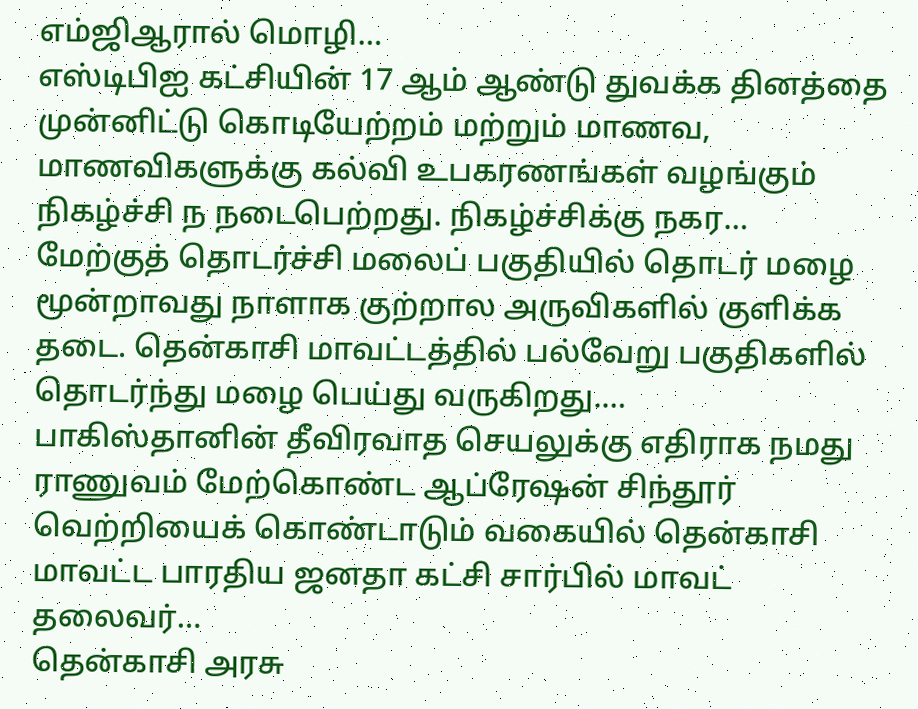எம்ஜிஆரால் மொழி…
எஸ்டிபிஐ கட்சியின் 17 ஆம் ஆண்டு துவக்க தினத்தை முன்னிட்டு கொடியேற்றம் மற்றும் மாணவ, மாணவிகளுக்கு கல்வி உபகரணங்கள் வழங்கும் நிகழ்ச்சி ந நடைபெற்றது. நிகழ்ச்சிக்கு நகர…
மேற்குத் தொடர்ச்சி மலைப் பகுதியில் தொடர் மழை மூன்றாவது நாளாக குற்றால அருவிகளில் குளிக்க தடை. தென்காசி மாவட்டத்தில் பல்வேறு பகுதிகளில் தொடர்ந்து மழை பெய்து வருகிறது.…
பாகிஸ்தானின் தீவிரவாத செயலுக்கு எதிராக நமது ராணுவம் மேற்கொண்ட ஆப்ரேஷன் சிந்தூர் வெற்றியைக் கொண்டாடும் வகையில் தென்காசி மாவட்ட பாரதிய ஜனதா கட்சி சார்பில் மாவட் தலைவர்…
தென்காசி அரசு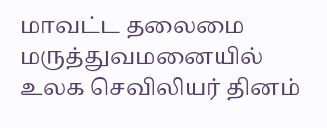மாவட்ட தலைமை மருத்துவமனையில் உலக செவிலியர் தினம்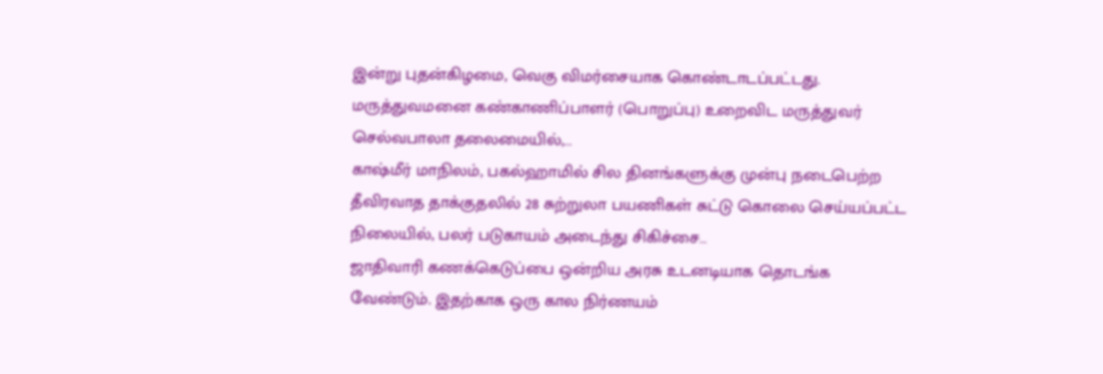இன்று புதன்கிழமை, வெகு விமர்சையாக கொண்டாடப்பட்டது. மருத்துவமனை கண்காணிப்பாளர் (பொறுப்பு) உறைவிட மருத்துவர் செல்வபாலா தலைமையில்,…
காஷ்மீர் மாநிலம், பகல்ஹாமில் சில தினங்களுக்கு முன்பு நடைபெற்ற தீவிரவாத தாக்குதலில் 28 சுற்றுலா பயணிகள் சுட்டு கொலை செய்யப்பட்ட நிலையில், பலர் படுகாயம் அடைந்து சிகிச்சை…
ஜாதிவாரி கணக்கெடுப்பை ஒன்றிய அரசு உடனடியாக தொடங்க வேண்டும். இதற்காக ஒரு கால நிர்ணயம்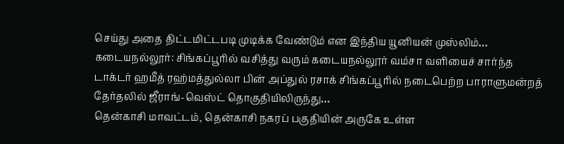செய்து அதை திட்டமிட்டபடி முடிக்க வேண்டும் என இந்திய யூனியன் முஸ்லிம்…
கடையநல்லூர்: சிங்கப்பூரில் வசித்து வரும் கடையநல்லூர் வம்சா வளியைச் சார்ந்த டாக்டர் ஹமீத் ரஹ்மத்துல்லா பின் அப்துல் ரசாக் சிங்கப்பூரில் நடைபெற்ற பாராளுமன்றத் தேர்தலில் ஜீராங்-வெஸ்ட் தொகுதியிலிருந்து…
தென்காசி மாவட்டம், தென்காசி நகரப் பகுதியின் அருகே உள்ள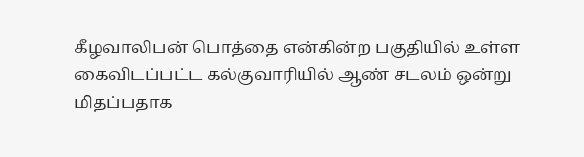கீழவாலிபன் பொத்தை என்கின்ற பகுதியில் உள்ள கைவிடப்பட்ட கல்குவாரியில் ஆண் சடலம் ஒன்று மிதப்பதாக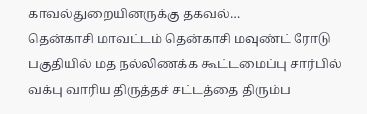காவல்துறையினருக்கு தகவல்…
தென்காசி மாவட்டம் தென்காசி மவுண்ட் ரோடு பகுதியில் மத நல்லிணக்க கூட்டமைப்பு சார்பில் வக்பு வாரிய திருத்தச் சட்டத்தை திரும்ப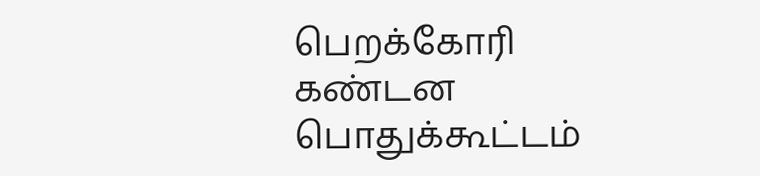பெறக்கோரி கண்டன பொதுக்கூட்டம்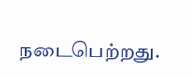நடைபெற்றது.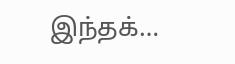இந்தக்…